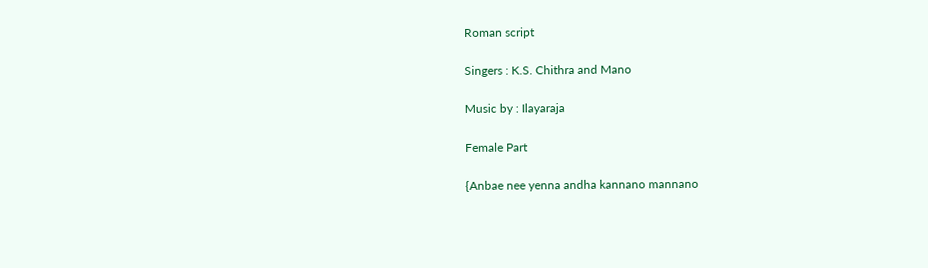Roman script

Singers : K.S. Chithra and Mano

Music by : Ilayaraja

Female Part

{Anbae nee yenna andha kannano mannano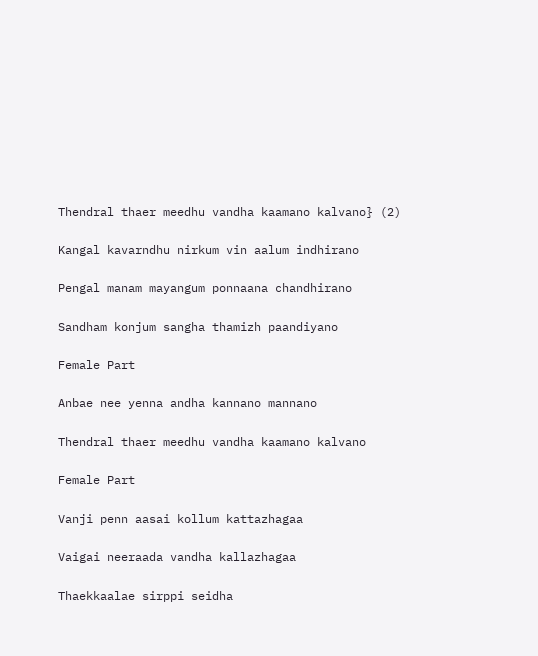Thendral thaer meedhu vandha kaamano kalvano} (2)

Kangal kavarndhu nirkum vin aalum indhirano

Pengal manam mayangum ponnaana chandhirano

Sandham konjum sangha thamizh paandiyano

Female Part

Anbae nee yenna andha kannano mannano

Thendral thaer meedhu vandha kaamano kalvano

Female Part

Vanji penn aasai kollum kattazhagaa

Vaigai neeraada vandha kallazhagaa

Thaekkaalae sirppi seidha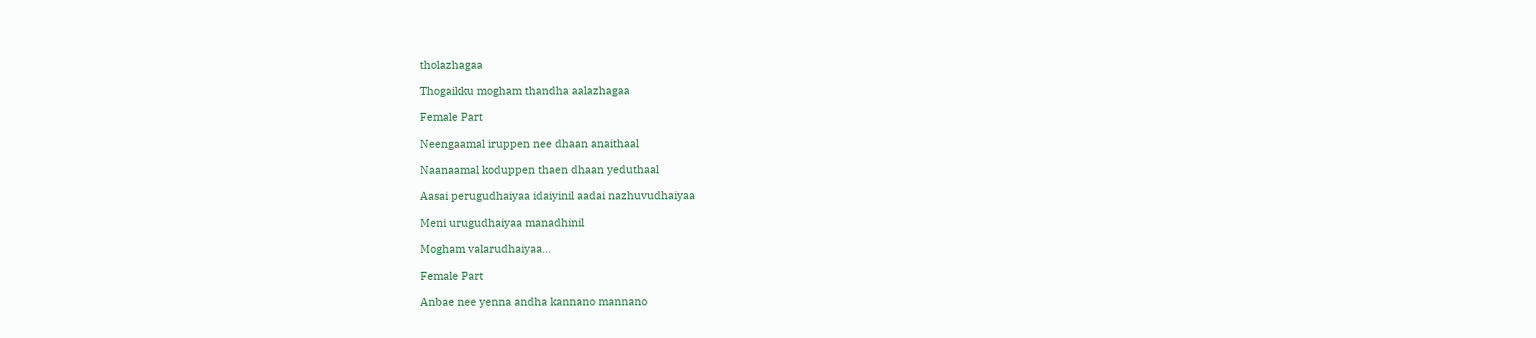tholazhagaa

Thogaikku mogham thandha aalazhagaa

Female Part

Neengaamal iruppen nee dhaan anaithaal

Naanaamal koduppen thaen dhaan yeduthaal

Aasai perugudhaiyaa idaiyinil aadai nazhuvudhaiyaa

Meni urugudhaiyaa manadhinil

Mogham valarudhaiyaa…

Female Part

Anbae nee yenna andha kannano mannano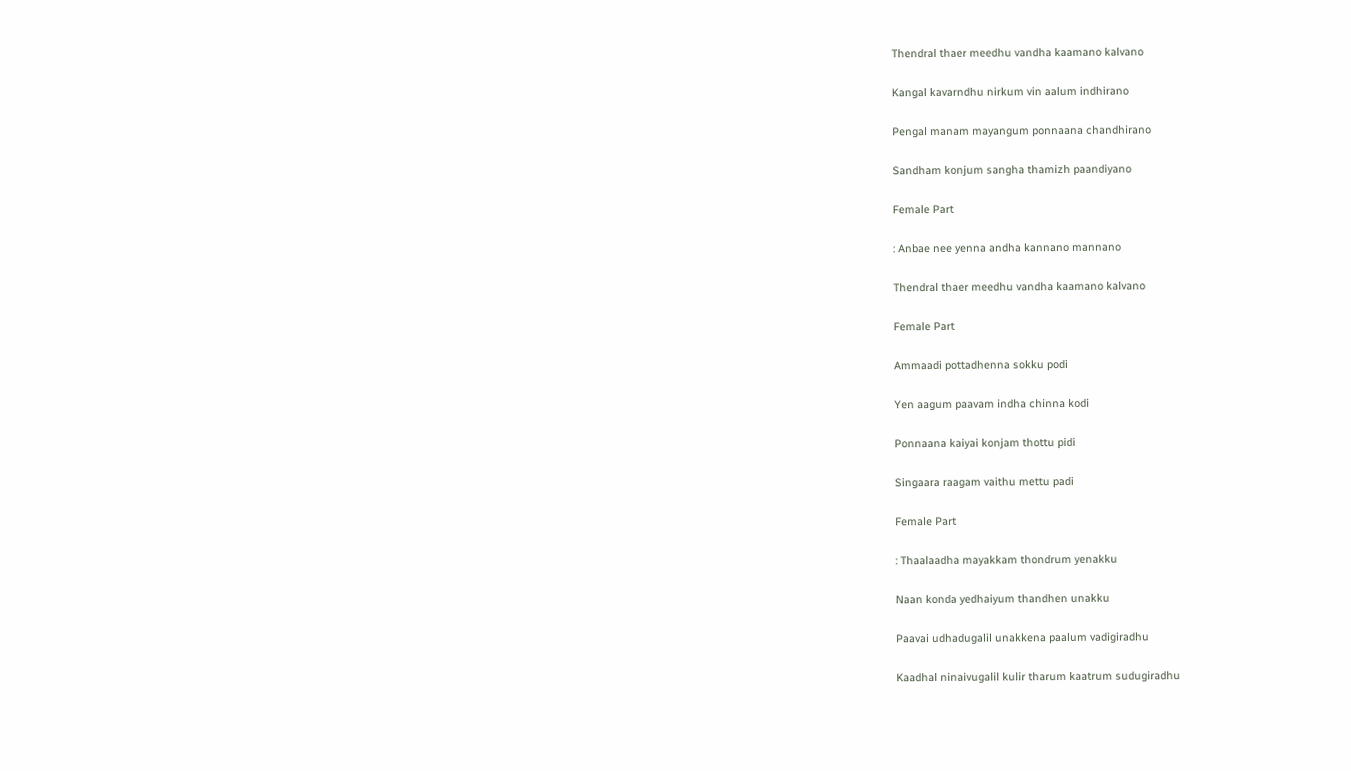Thendral thaer meedhu vandha kaamano kalvano

Kangal kavarndhu nirkum vin aalum indhirano

Pengal manam mayangum ponnaana chandhirano

Sandham konjum sangha thamizh paandiyano

Female Part

: Anbae nee yenna andha kannano mannano

Thendral thaer meedhu vandha kaamano kalvano

Female Part

Ammaadi pottadhenna sokku podi

Yen aagum paavam indha chinna kodi

Ponnaana kaiyai konjam thottu pidi

Singaara raagam vaithu mettu padi

Female Part

: Thaalaadha mayakkam thondrum yenakku

Naan konda yedhaiyum thandhen unakku

Paavai udhadugalil unakkena paalum vadigiradhu

Kaadhal ninaivugalil kulir tharum kaatrum sudugiradhu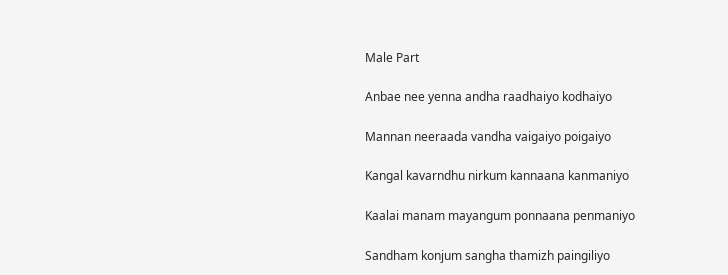Male Part

Anbae nee yenna andha raadhaiyo kodhaiyo

Mannan neeraada vandha vaigaiyo poigaiyo

Kangal kavarndhu nirkum kannaana kanmaniyo

Kaalai manam mayangum ponnaana penmaniyo

Sandham konjum sangha thamizh paingiliyo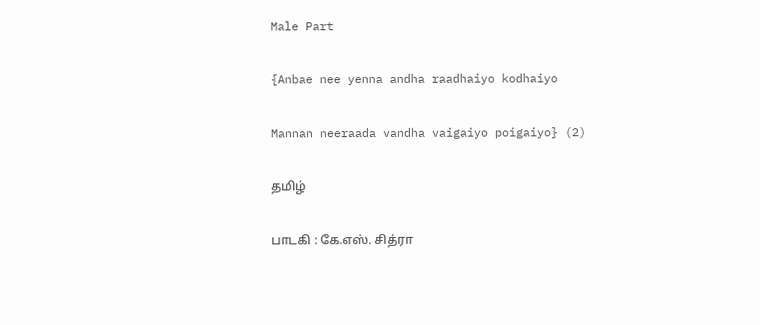Male Part

{Anbae nee yenna andha raadhaiyo kodhaiyo

Mannan neeraada vandha vaigaiyo poigaiyo} (2)

தமிழ்

பாடகி : கே.எஸ். சித்ரா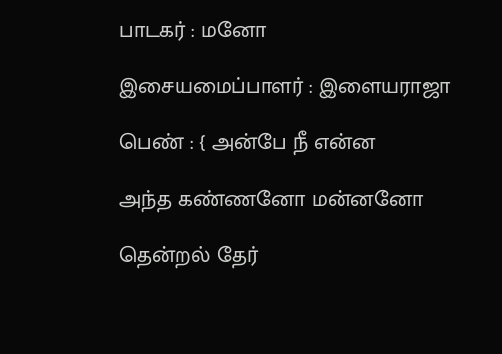பாடகர் : மனோ

இசையமைப்பாளர் : இளையராஜா

பெண் : { அன்பே நீ என்ன

அந்த கண்ணனோ மன்னனோ

தென்றல் தேர்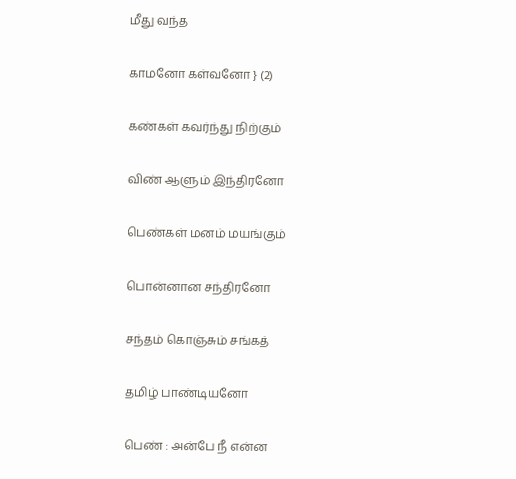மீது வந்த

காமனோ கள்வனோ } (2)

கண்கள் கவர்ந்து நிற்கும்

விண் ஆளும் இந்திரனோ

பெண்கள் மனம் மயங்கும்

பொன்னான சந்திரனோ

சந்தம் கொஞ்சும் சங்கத்

தமிழ் பாண்டியனோ

பெண் : அன்பே நீ என்ன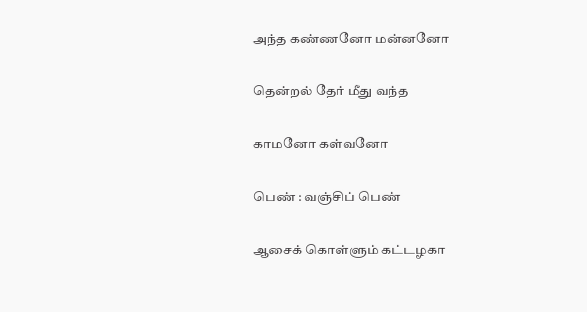அந்த கண்ணனோ மன்னனோ

தென்றல் தேர் மீது வந்த

காமனோ கள்வனோ

பெண் : வஞ்சிப் பெண்

ஆசைக் கொள்ளும் கட்டழகா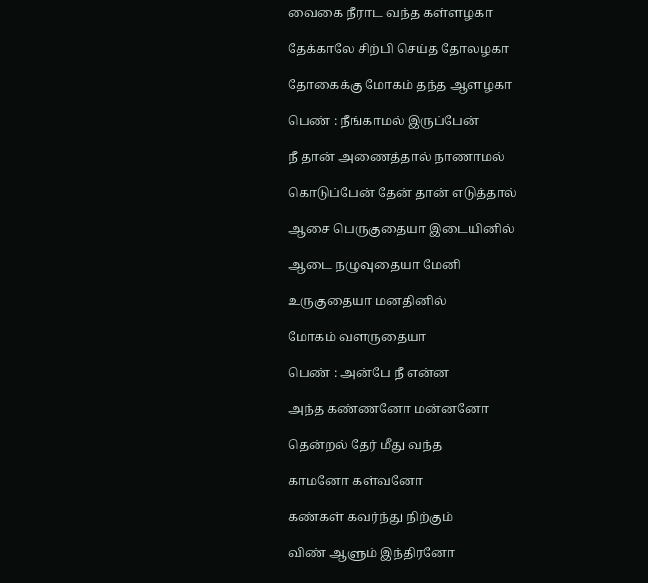வைகை நீராட வந்த கள்ளழகா

தேக்காலே சிற்பி செய்த தோலழகா

தோகைக்கு மோகம் தந்த ஆளழகா

பெண் : நீங்காமல் இருப்பேன்

நீ தான் அணைத்தால் நாணாமல்

கொடுப்பேன் தேன் தான் எடுத்தால்

ஆசை பெருகுதையா இடையினில்

ஆடை நழுவுதையா மேனி

உருகுதையா மனதினில்

மோகம் வளருதையா

பெண் : அன்பே நீ என்ன

அந்த கண்ணனோ மன்னனோ

தென்றல் தேர் மீது வந்த

காமனோ கள்வனோ

கண்கள் கவர்ந்து நிற்கும்

விண் ஆளும் இந்திரனோ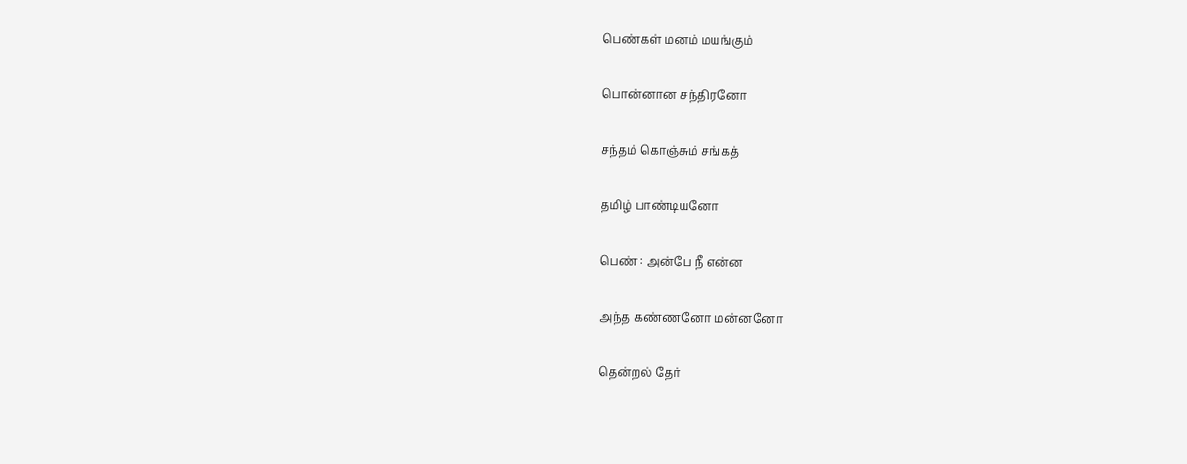பெண்கள் மனம் மயங்கும்

பொன்னான சந்திரனோ

சந்தம் கொஞ்சும் சங்கத்

தமிழ் பாண்டியனோ

பெண் : அன்பே நீ என்ன

அந்த கண்ணனோ மன்னனோ

தென்றல் தேர்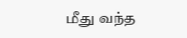மீது வந்த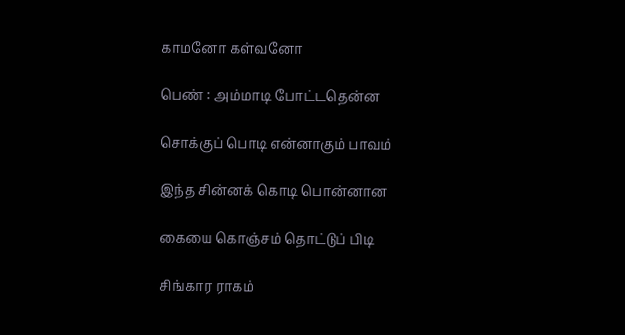காமனோ கள்வனோ

பெண் : அம்மாடி போட்டதென்ன

சொக்குப் பொடி என்னாகும் பாவம்

இந்த சின்னக் கொடி பொன்னான

கையை கொஞ்சம் தொட்டுப் பிடி

சிங்கார ராகம்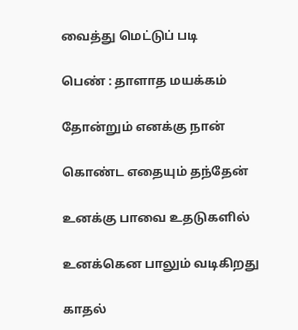வைத்து மெட்டுப் படி

பெண் : தாளாத மயக்கம்

தோன்றும் எனக்கு நான்

கொண்ட எதையும் தந்தேன்

உனக்கு பாவை உதடுகளில்

உனக்கென பாலும் வடிகிறது

காதல்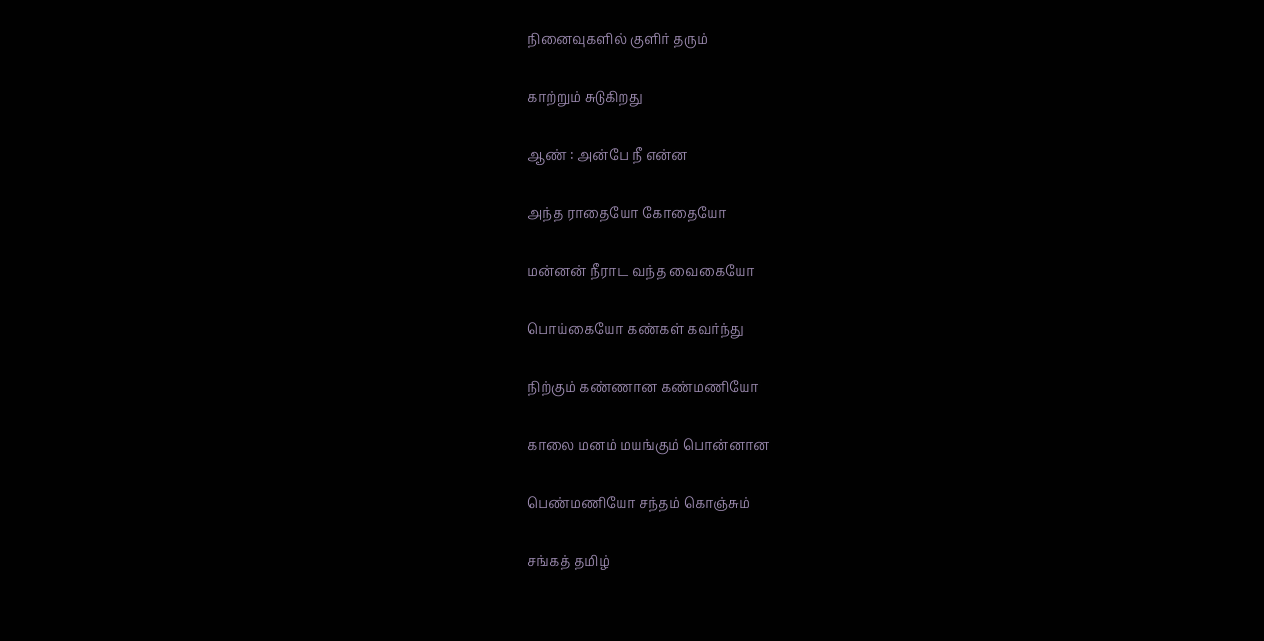நினைவுகளில் குளிர் தரும்

காற்றும் சுடுகிறது

ஆண் : அன்பே நீ என்ன

அந்த ராதையோ கோதையோ

மன்னன் நீராட வந்த வைகையோ

பொய்கையோ கண்கள் கவர்ந்து

நிற்கும் கண்ணான கண்மணியோ

காலை மனம் மயங்கும் பொன்னான

பெண்மணியோ சந்தம் கொஞ்சும்

சங்கத் தமிழ்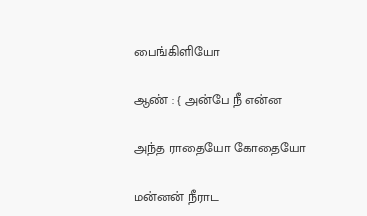பைங்கிளியோ

ஆண் : { அன்பே நீ என்ன

அந்த ராதையோ கோதையோ

மன்னன் நீராட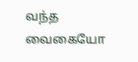வந்த வைகையோ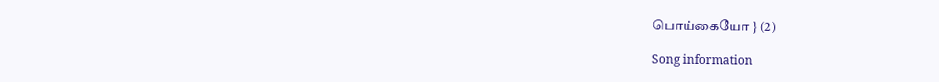பொய்கையோ } (2)

Song information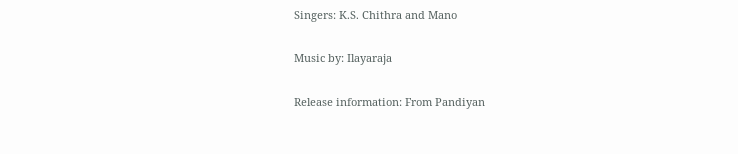Singers: K.S. Chithra and Mano

Music by: Ilayaraja

Release information: From Pandiyan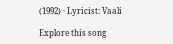(1992) · Lyricist: Vaali

Explore this song